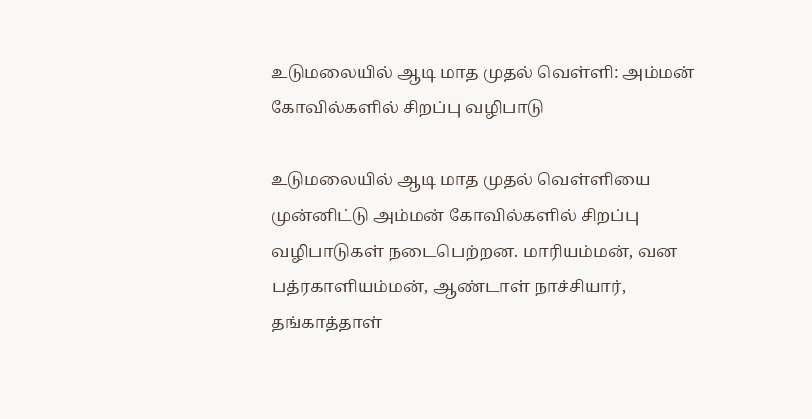உடுமலையில் ஆடி மாத முதல் வெள்ளி: அம்மன் கோவில்களில் சிறப்பு வழிபாடு

உடுமலையில் ஆடி மாத முதல் வெள்ளியை முன்னிட்டு அம்மன் கோவில்களில் சிறப்பு வழிபாடுகள் நடைபெற்றன. மாரியம்மன், வன பத்ரகாளியம்மன், ஆண்டாள் நாச்சியார், தங்காத்தாள்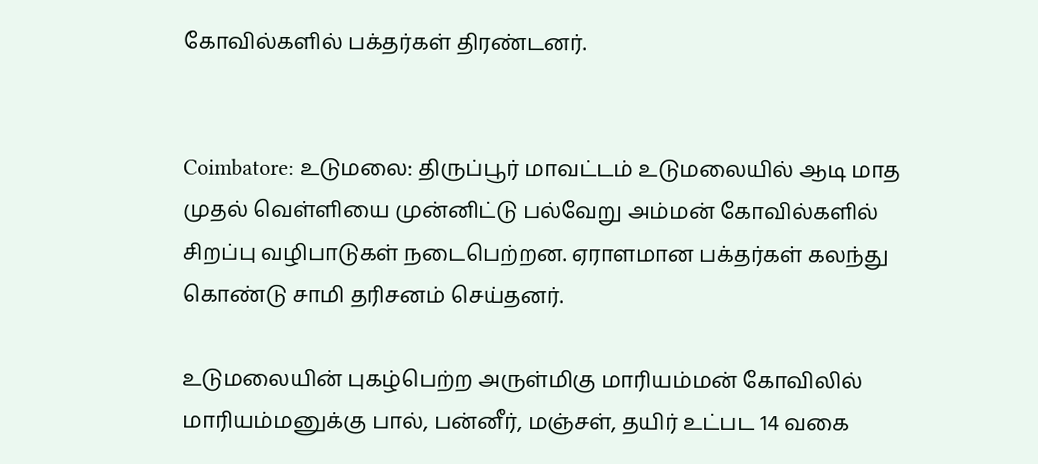கோவில்களில் பக்தர்கள் திரண்டனர்.


Coimbatore: உடுமலை: திருப்பூர் மாவட்டம் உடுமலையில் ஆடி மாத முதல் வெள்ளியை முன்னிட்டு பல்வேறு அம்மன் கோவில்களில் சிறப்பு வழிபாடுகள் நடைபெற்றன. ஏராளமான பக்தர்கள் கலந்து கொண்டு சாமி தரிசனம் செய்தனர்.

உடுமலையின் புகழ்பெற்ற அருள்மிகு மாரியம்மன் கோவிலில் மாரியம்மனுக்கு பால், பன்னீர், மஞ்சள், தயிர் உட்பட 14 வகை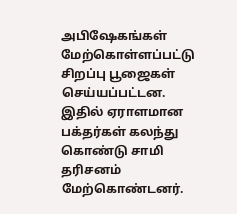அபிஷேகங்கள் மேற்கொள்ளப்பட்டு சிறப்பு பூஜைகள் செய்யப்பட்டன. இதில் ஏராளமான பக்தர்கள் கலந்து கொண்டு சாமி தரிசனம் மேற்கொண்டனர்.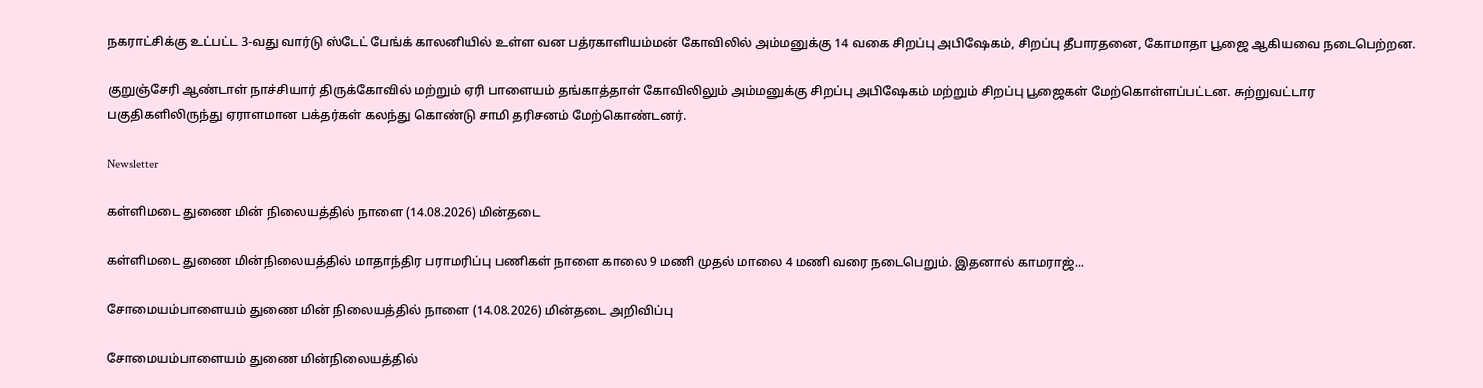நகராட்சிக்கு உட்பட்ட 3-வது வார்டு ஸ்டேட் பேங்க் காலனியில் உள்ள வன பத்ரகாளியம்மன் கோவிலில் அம்மனுக்கு 14 வகை சிறப்பு அபிஷேகம், சிறப்பு தீபாரதனை, கோமாதா பூஜை ஆகியவை நடைபெற்றன.

குறுஞ்சேரி ஆண்டாள் நாச்சியார் திருக்கோவில் மற்றும் ஏரி பாளையம் தங்காத்தாள் கோவிலிலும் அம்மனுக்கு சிறப்பு அபிஷேகம் மற்றும் சிறப்பு பூஜைகள் மேற்கொள்ளப்பட்டன. சுற்றுவட்டார பகுதிகளிலிருந்து ஏராளமான பக்தர்கள் கலந்து கொண்டு சாமி தரிசனம் மேற்கொண்டனர்.

Newsletter

கள்ளிமடை துணை மின் நிலையத்தில் நாளை (14.08.2026) மின்தடை

கள்ளிமடை துணை மின்நிலையத்தில் மாதாந்திர பராமரிப்பு பணிகள் நாளை காலை 9 மணி முதல் மாலை 4 மணி வரை நடைபெறும். இதனால் காமராஜ்...

சோமையம்பாளையம் துணை மின் நிலையத்தில் நாளை (14.08.2026) மின்தடை அறிவிப்பு

சோமையம்பாளையம் துணை மின்நிலையத்தில்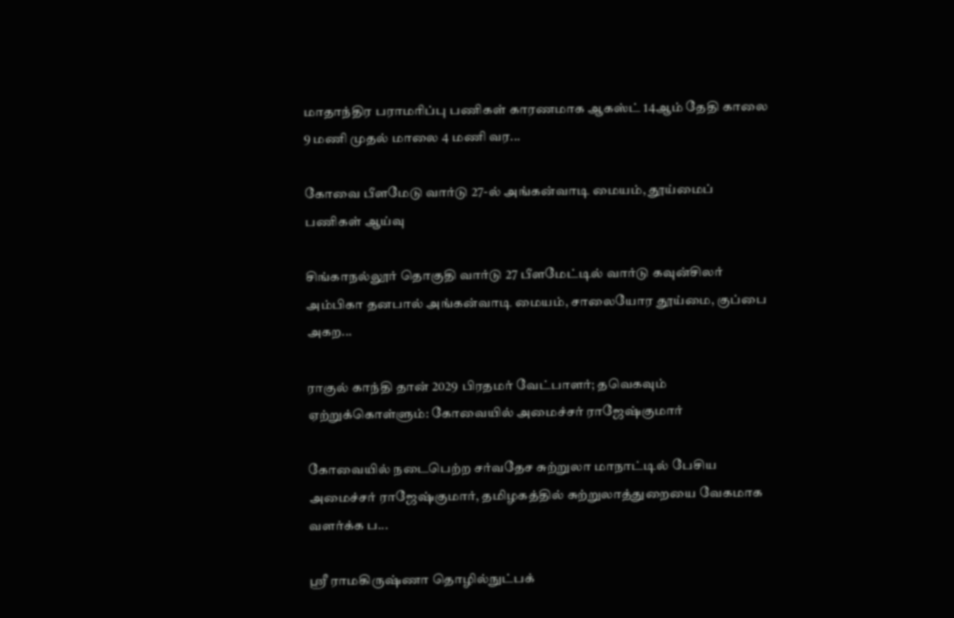மாதாந்திர பராமரிப்பு பணிகள் காரணமாக ஆகஸ்ட் 14ஆம் தேதி காலை 9 மணி முதல் மாலை 4 மணி வர...

கோவை பீளமேடு வார்டு 27-ல் அங்கன்வாடி மையம், தூய்மைப் பணிகள் ஆய்வு

சிங்காநல்லூர் தொகுதி வார்டு 27 பீளமேட்டில் வார்டு கவுன்சிலர் அம்பிகா தனபால் அங்கன்வாடி மையம், சாலையோர தூய்மை, குப்பை அகற...

ராகுல் காந்தி தான் 2029 பிரதமர் வேட்பாளர்; தவெகவும் ஏற்றுக்கொள்ளும்: கோவையில் அமைச்சர் ராஜேஷ்குமார்

கோவையில் நடைபெற்ற சர்வதேச சுற்றுலா மாநாட்டில் பேசிய அமைச்சர் ராஜேஷ்குமார், தமிழகத்தில் சுற்றுலாத்துறையை வேகமாக வளர்க்க ப...

ஸ்ரீ ராமகிருஷ்ணா தொழில்நுட்பக்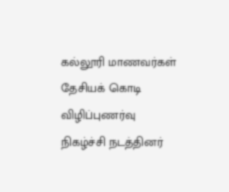கல்லூரி மாணவர்கள் தேசியக் கொடி விழிப்புணர்வு நிகழ்ச்சி நடத்தினர்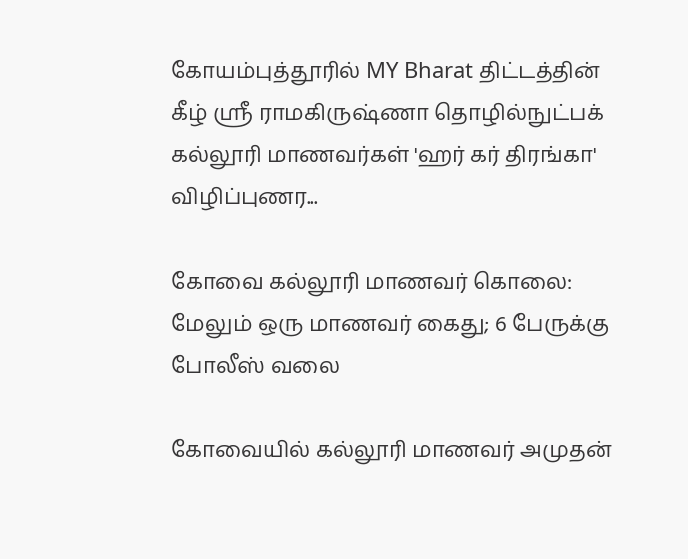கோயம்புத்தூரில் MY Bharat திட்டத்தின் கீழ் ஸ்ரீ ராமகிருஷ்ணா தொழில்நுட்பக் கல்லூரி மாணவர்கள் 'ஹர் கர் திரங்கா' விழிப்புணர...

கோவை கல்லூரி மாணவர் கொலை: மேலும் ஒரு மாணவர் கைது; 6 பேருக்கு போலீஸ் வலை

கோவையில் கல்லூரி மாணவர் அமுதன்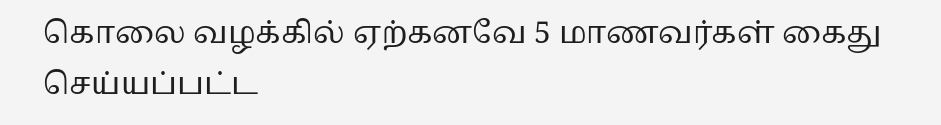கொலை வழக்கில் ஏற்கனவே 5 மாணவர்கள் கைது செய்யப்பட்ட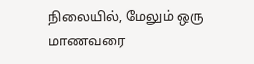நிலையில், மேலும் ஒரு மாணவரை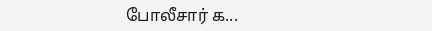போலீசார் க...